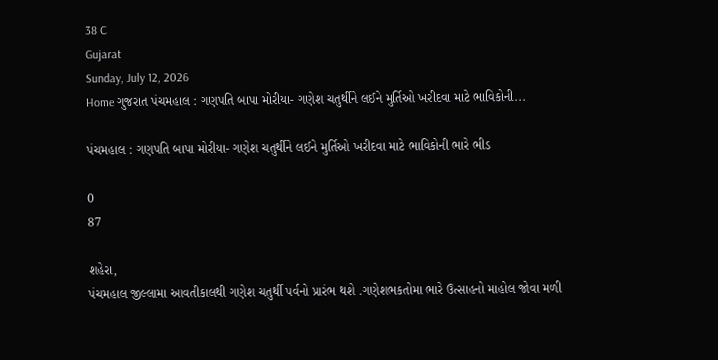38 C
Gujarat
Sunday, July 12, 2026
Home ગુજરાત પંચમહાલ : ગણપતિ બાપા મોરીયા- ગણેશ ચતુર્થીને લઈને મુર્તિઓ ખરીદવા માટે ભાવિકોની...

પંચમહાલ : ગણપતિ બાપા મોરીયા- ગણેશ ચતુર્થીને લઈને મુર્તિઓ ખરીદવા માટે ભાવિકોની ભારે ભીડ

0
87

શહેરા,
પંચમહાલ જીલ્લામા આવતીકાલથી ગણેશ ચતુર્થી પર્વનો પ્રારંભ થશે .ગણેશભકતોમા ભારે ઉત્સાહનો માહોલ જોવા મળી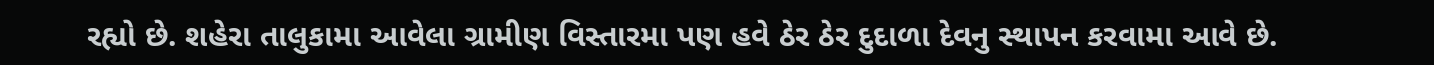રહ્યો છે. શહેરા તાલુકામા આવેલા ગ્રામીણ વિસ્તારમા પણ હવે ઠેર ઠેર દુદાળા દેવનુ સ્થાપન કરવામા આવે છે.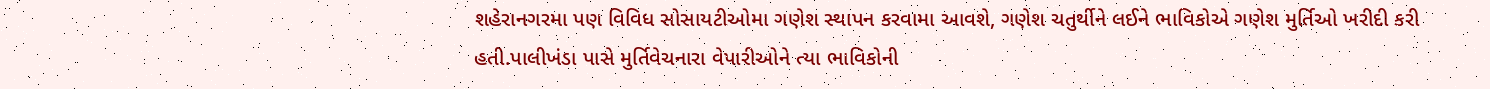શહેરાનગરમા પણ વિવિધ સોસાયટીઓમા ગણેશ સ્થાપન કરવામા આવશે, ગણેશ ચતુર્થીને લઈને ભાવિકોએ ગણેશ મુર્તિઓ ખરીદી કરી હતી.પાલીખંડા પાસે મુર્તિવેચનારા વેપારીઓને ત્યા ભાવિકોની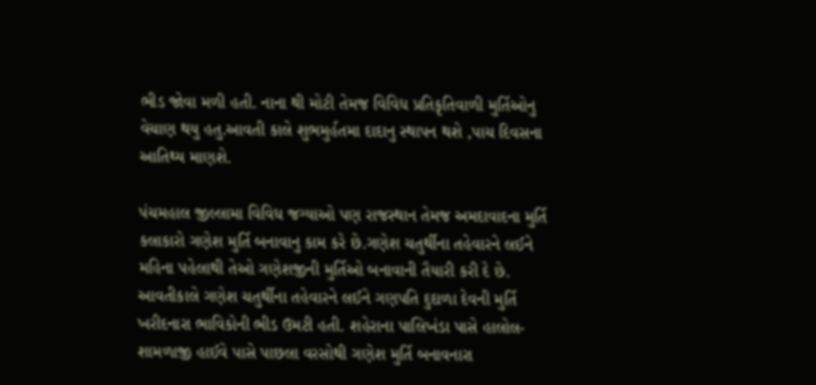ભીડ જોવા મળી હતી. નાના થી મોટી તેમજ વિવિધ પ્રતિકૃતિવાળી મુર્તિઓનુ વેચાણ થયુ હતુ.આવતી કાલે શુભમુર્હતમા દાદાનુ સ્થાપન થશે ,પાચ દિવસના આતિથ્ય માણશે.

પંચમહાલ જીલ્લામા વિવિધ જગ્યાઓ પણ રાજસ્થાન તેમજ અમદાવાદના મુર્તિ કલાકારો ગણેશ મુર્તિ બનાવાનુ કામ કરે છે.ગણેશ ચતુર્થીના તહેવારને લઈને મહિના પહેલાથી તેઓ ગણેશજીની મુર્તિઓ બનાવાની તૈયારી કરી દે છે. આવતીકાલે ગણેશ ચતુર્થીના તહેવારને લઈને ગણપતિ દુદાળા દેવની મુર્તિ ખરીદનારા ભાવિકોની ભીડ ઉમટી હતી. શહેરાના પાલિખંડા પાસે હાલોલ-શામળાજી હાઈવે પાસે પાછલા વરસોથી ગણેશ મુર્તિ બનાવનારા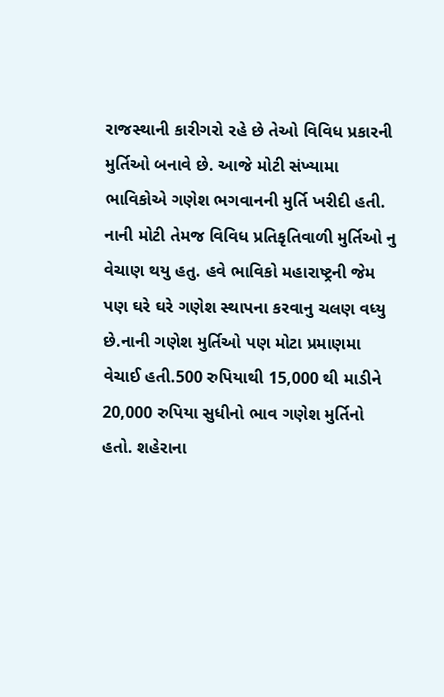રાજસ્થાની કારીગરો રહે છે તેઓ વિવિધ પ્રકારની મુર્તિઓ બનાવે છે. આજે મોટી સંખ્યામા ભાવિકોએ ગણેશ ભગવાનની મુર્તિ ખરીદી હતી. નાની મોટી તેમજ વિવિધ પ્રતિકૃતિવાળી મુર્તિઓ નુ વેચાણ થયુ હતુ. હવે ભાવિકો મહારાષ્ટ્રની જેમ પણ ઘરે ઘરે ગણેશ સ્થાપના કરવાનુ ચલણ વધ્યુ છે.નાની ગણેશ મુર્તિઓ પણ મોટા પ્રમાણમા વેચાઈ હતી.500 રુપિયાથી 15,000 થી માડીને 20,000 રુપિયા સુધીનો ભાવ ગણેશ મુર્તિનો હતો. શહેરાના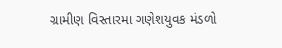ગ્રામીણ વિસ્તારમા ગણેશયુવક મંડળો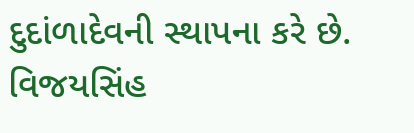દુદાંળાદેવની સ્થાપના કરે છે.
વિજયસિંહ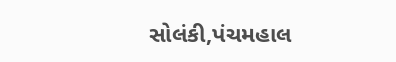સોલંકી,પંચમહાલ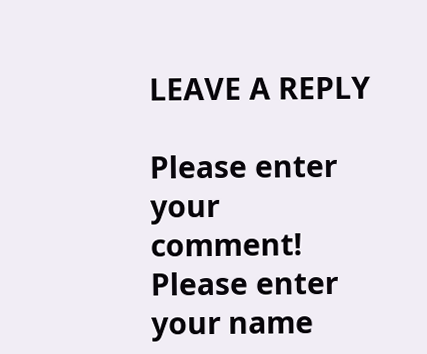LEAVE A REPLY

Please enter your comment!
Please enter your name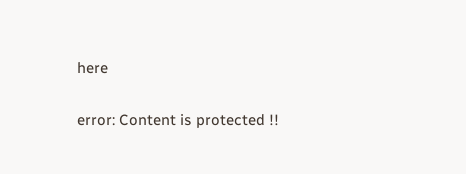here

error: Content is protected !!